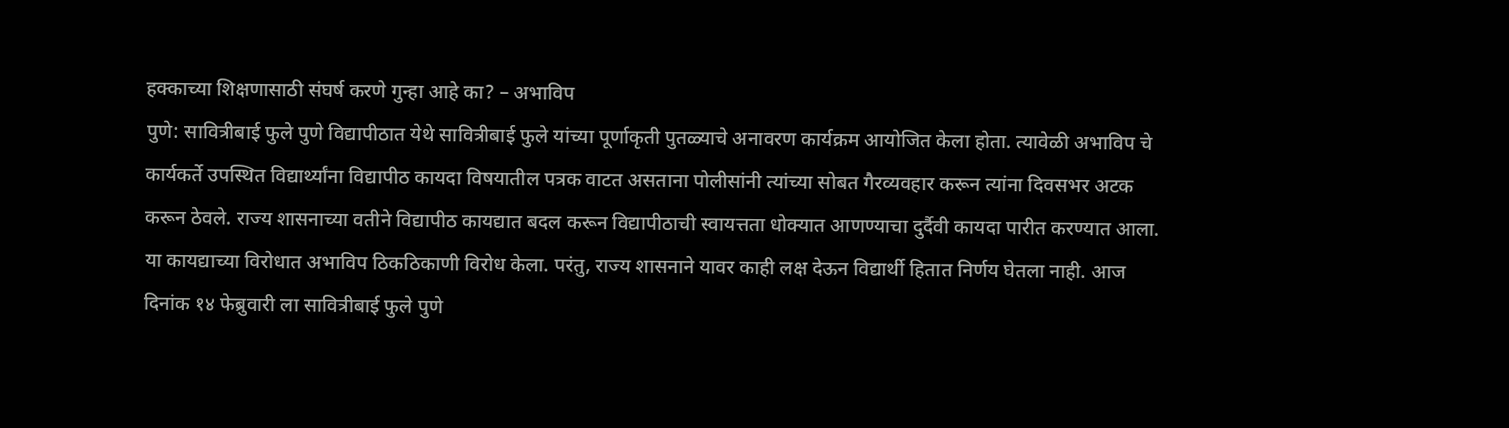हक्काच्या शिक्षणासाठी संघर्ष करणे गुन्हा आहे का? – अभाविप
पुणे: सावित्रीबाई फुले पुणे विद्यापीठात येथे सावित्रीबाई फुले यांच्या पूर्णाकृती पुतळ्याचे अनावरण कार्यक्रम आयोजित केला होता. त्यावेळी अभाविप चे कार्यकर्ते उपस्थित विद्यार्थ्यांना विद्यापीठ कायदा विषयातील पत्रक वाटत असताना पोलीसांनी त्यांच्या सोबत गैरव्यवहार करून त्यांना दिवसभर अटक करून ठेवले. राज्य शासनाच्या वतीने विद्यापीठ कायद्यात बदल करून विद्यापीठाची स्वायत्तता धोक्यात आणण्याचा दुर्दैवी कायदा पारीत करण्यात आला.
या कायद्याच्या विरोधात अभाविप ठिकठिकाणी विरोध केला. परंतु, राज्य शासनाने यावर काही लक्ष देऊन विद्यार्थी हितात निर्णय घेतला नाही. आज दिनांक १४ फेब्रुवारी ला सावित्रीबाई फुले पुणे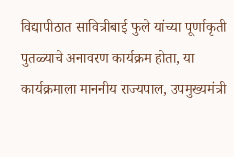विद्यापीठात सावित्रीबाई फुले यांच्या पूर्णाकृती पुतळ्याचे अनावरण कार्यक्रम होता, या कार्यक्रमाला माननीय राज्यपाल, उपमुख्यमंत्री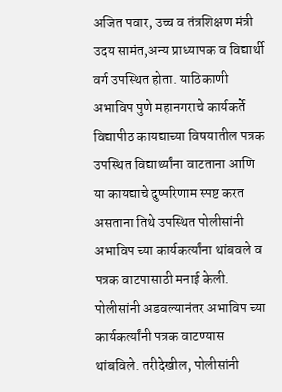अजित पवार, उच्च व तंत्रशिक्षण मंत्री उदय सामंत,अन्य प्राध्यापक व विद्यार्थी वर्ग उपस्थित होता. याठिकाणी अभाविप पुणे महानगराचे कार्यकर्ते विद्यापीठ कायद्याच्या विषयातील पत्रक उपस्थित विद्यार्थ्यांना वाटताना आणि या कायद्याचे दुष्परिणाम स्पष्ट करत असताना तिथे उपस्थित पोलीसांनी अभाविप च्या कार्यकर्त्यांना थांबवले व पत्रक वाटपासाठी मनाई केली.
पोलीसांनी अडवल्यानंतर अभाविप च्या कार्यकर्त्यांनी पत्रक वाटण्यास थांबविले. तरीदेखील, पोलीसांनी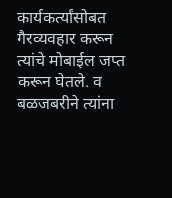कार्यकर्त्यांसोबत गैरव्यवहार करून त्यांचे मोबाईल जप्त करून घेतले. व बळजबरीने त्यांना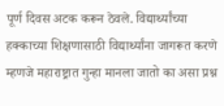पूर्ण दिवस अटक करून ठेवले. विद्यार्थ्यांच्या हक्काच्या शिक्षणासाठी विद्यार्थ्यांना जागरूत करणे म्हणजे महाराष्ट्रात गुन्हा मानला जातो का असा प्रश्न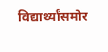विद्यार्थ्यांसमोर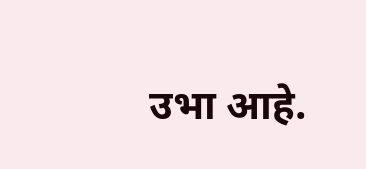उभा आहे.